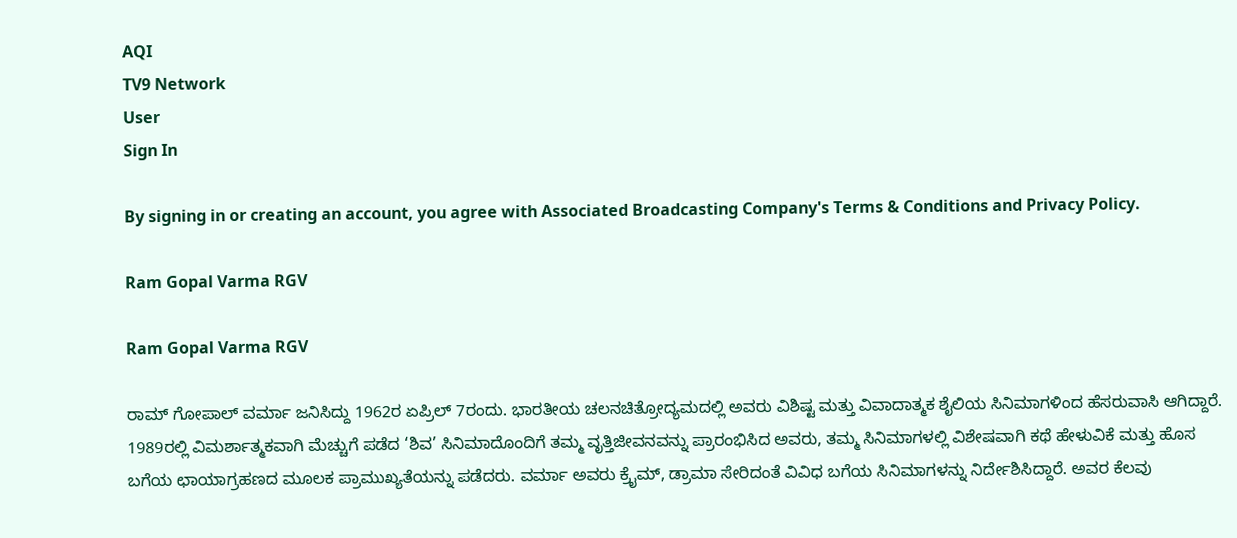AQI
TV9 Network
User
Sign In

By signing in or creating an account, you agree with Associated Broadcasting Company's Terms & Conditions and Privacy Policy.

Ram Gopal Varma RGV

Ram Gopal Varma RGV

ರಾಮ್ ಗೋಪಾಲ್ ವರ್ಮಾ ಜನಿಸಿದ್ದು 1962ರ ಏಪ್ರಿಲ್ 7ರಂದು. ಭಾರತೀಯ ಚಲನಚಿತ್ರೋದ್ಯಮದಲ್ಲಿ ಅವರು ವಿಶಿಷ್ಟ ಮತ್ತು ವಿವಾದಾತ್ಮಕ ಶೈಲಿಯ ಸಿನಿಮಾಗಳಿಂದ ಹೆಸರುವಾಸಿ ಆಗಿದ್ದಾರೆ. 1989ರಲ್ಲಿ ವಿಮರ್ಶಾತ್ಮಕವಾಗಿ ಮೆಚ್ಚುಗೆ ಪಡೆದ ‘ಶಿವ’ ಸಿನಿಮಾದೊಂದಿಗೆ ತಮ್ಮ ವೃತ್ತಿಜೀವನವನ್ನು ಪ್ರಾರಂಭಿಸಿದ ಅವರು, ತಮ್ಮ ಸಿನಿಮಾಗಳಲ್ಲಿ ವಿಶೇಷವಾಗಿ ಕಥೆ ಹೇಳುವಿಕೆ ಮತ್ತು ಹೊಸ ಬಗೆಯ ಛಾಯಾಗ್ರಹಣದ ಮೂಲಕ ಪ್ರಾಮುಖ್ಯತೆಯನ್ನು ಪಡೆದರು. ವರ್ಮಾ ಅವರು ಕ್ರೈಮ್, ಡ್ರಾಮಾ ಸೇರಿದಂತೆ ವಿವಿಧ ಬಗೆಯ ಸಿನಿಮಾಗಳನ್ನು ನಿರ್ದೇಶಿಸಿದ್ದಾರೆ. ಅವರ ಕೆಲವು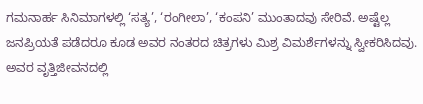ಗಮನಾರ್ಹ ಸಿನಿಮಾಗಳಲ್ಲಿ ‘ಸತ್ಯ’, ‘ರಂಗೀಲಾ’, ‘ಕಂಪನಿ’ ಮುಂತಾದವು ಸೇರಿವೆ. ಅಷ್ಟೆಲ್ಲ ಜನಪ್ರಿಯತೆ ಪಡೆದರೂ ಕೂಡ ಅವರ ನಂತರದ ಚಿತ್ರಗಳು ಮಿಶ್ರ ವಿಮರ್ಶೆಗಳನ್ನು ಸ್ವೀಕರಿಸಿದವು. ಅವರ ವೃತ್ತಿಜೀವನದಲ್ಲಿ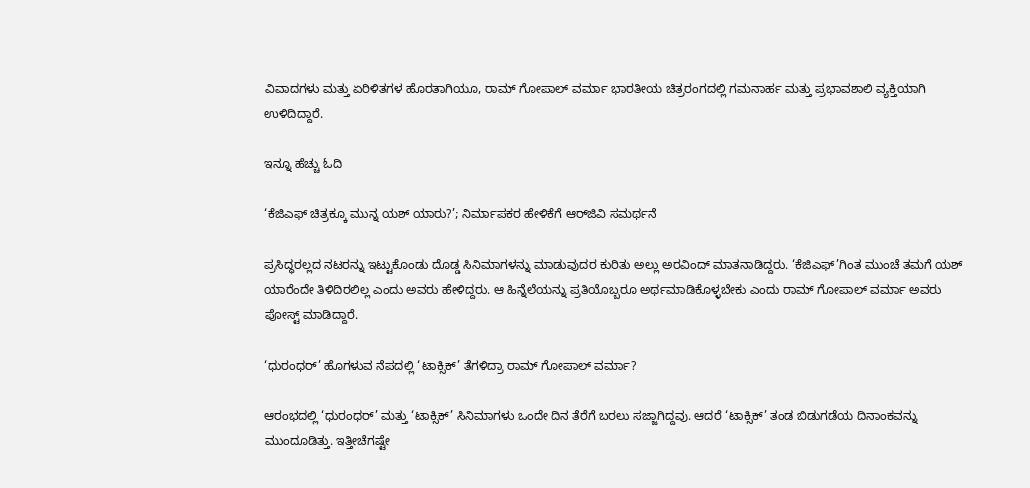ವಿವಾದಗಳು ಮತ್ತು ಏರಿಳಿತಗಳ ಹೊರತಾಗಿಯೂ, ರಾಮ್ ಗೋಪಾಲ್ ವರ್ಮಾ ಭಾರತೀಯ ಚಿತ್ರರಂಗದಲ್ಲಿ ಗಮನಾರ್ಹ ಮತ್ತು ಪ್ರಭಾವಶಾಲಿ ವ್ಯಕ್ತಿಯಾಗಿ ಉಳಿದಿದ್ದಾರೆ.

ಇನ್ನೂ ಹೆಚ್ಚು ಓದಿ

‘ಕೆಜಿಎಫ್ ಚಿತ್ರಕ್ಕೂ ಮುನ್ನ ಯಶ್ ಯಾರು?’; ನಿರ್ಮಾಪಕರ ಹೇಳಿಕೆಗೆ ಆರ್‌ಜಿವಿ ಸಮರ್ಥನೆ

ಪ್ರಸಿದ್ಧರಲ್ಲದ ನಟರನ್ನು ಇಟ್ಟುಕೊಂಡು ದೊಡ್ಡ ಸಿನಿಮಾಗಳನ್ನು ಮಾಡುವುದರ ಕುರಿತು ಅಲ್ಲು ಅರವಿಂದ್ ಮಾತನಾಡಿದ್ದರು. ‘ಕೆಜಿಎಫ್’ಗಿಂತ ಮುಂಚೆ ತಮಗೆ ಯಶ್ ಯಾರೆಂದೇ ತಿಳಿದಿರಲಿಲ್ಲ ಎಂದು ಅವರು ಹೇಳಿದ್ದರು. ಆ ಹಿನ್ನೆಲೆಯನ್ನು ಪ್ರತಿಯೊಬ್ಬರೂ ಅರ್ಥಮಾಡಿಕೊಳ್ಳಬೇಕು ಎಂದು ರಾಮ್ ಗೋಪಾಲ್ ವರ್ಮಾ ಅವರು ಪೋಸ್ಟ್ ಮಾಡಿದ್ದಾರೆ.

‘ಧುರಂಧರ್’ ಹೊಗಳುವ ನೆಪದಲ್ಲಿ ‘ಟಾಕ್ಸಿಕ್’ ತೆಗಳಿದ್ರಾ ರಾಮ್ ಗೋಪಾಲ್ ವರ್ಮಾ?

ಆರಂಭದಲ್ಲಿ ‘ಧುರಂಧರ್’ ಮತ್ತು ‘ಟಾಕ್ಸಿಕ್’ ಸಿನಿಮಾಗಳು ಒಂದೇ ದಿನ ತೆರೆಗೆ ಬರಲು ಸಜ್ಜಾಗಿದ್ದವು. ಆದರೆ ‘ಟಾಕ್ಸಿಕ್’ ತಂಡ ಬಿಡುಗಡೆಯ ದಿನಾಂಕವನ್ನು ಮುಂದೂಡಿತ್ತು. ಇತ್ತೀಚೆಗಷ್ಟೇ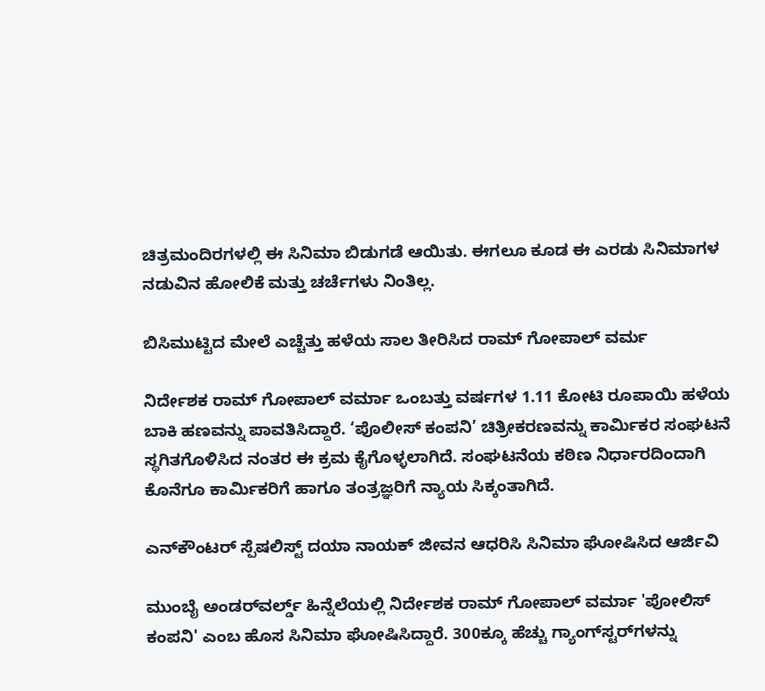ಚಿತ್ರಮಂದಿರಗಳಲ್ಲಿ ಈ ಸಿನಿಮಾ ಬಿಡುಗಡೆ ಆಯಿತು. ಈಗಲೂ ಕೂಡ ಈ ಎರಡು ಸಿನಿಮಾಗಳ ನಡುವಿನ ಹೋಲಿಕೆ ಮತ್ತು ಚರ್ಚೆಗಳು ನಿಂತಿಲ್ಲ.

ಬಿಸಿಮುಟ್ಟಿದ ಮೇಲೆ ಎಚ್ಚೆತ್ತು ಹಳೆಯ ಸಾಲ ತೀರಿಸಿದ ರಾಮ್ ಗೋಪಾಲ್ ವರ್ಮ

ನಿರ್ದೇಶಕ ರಾಮ್ ಗೋಪಾಲ್ ವರ್ಮಾ ಒಂಬತ್ತು ವರ್ಷಗಳ 1.11 ಕೋಟಿ ರೂಪಾಯಿ ಹಳೆಯ ಬಾಕಿ ಹಣವನ್ನು ಪಾವತಿಸಿದ್ದಾರೆ. ‘ಪೊಲೀಸ್ ಕಂಪನಿ’ ಚಿತ್ರೀಕರಣವನ್ನು ಕಾರ್ಮಿಕರ ಸಂಘಟನೆ ಸ್ಥಗಿತಗೊಳಿಸಿದ ನಂತರ ಈ ಕ್ರಮ ಕೈಗೊಳ್ಳಲಾಗಿದೆ. ಸಂಘಟನೆಯ ಕಠಿಣ ನಿರ್ಧಾರದಿಂದಾಗಿ ಕೊನೆಗೂ ಕಾರ್ಮಿಕರಿಗೆ ಹಾಗೂ ತಂತ್ರಜ್ಞರಿಗೆ ನ್ಯಾಯ ಸಿಕ್ಕಂತಾಗಿದೆ.

ಎನ್‌ಕೌಂಟರ್ ಸ್ಪೆಷಲಿಸ್ಟ್ ದಯಾ ನಾಯಕ್ ಜೀವನ ಆಧರಿಸಿ ಸಿನಿಮಾ ಘೋಷಿಸಿದ ಆರ್ಜಿವಿ

ಮುಂಬೈ ಅಂಡರ್‌ವರ್ಲ್ಡ್ ಹಿನ್ನೆಲೆಯಲ್ಲಿ ನಿರ್ದೇಶಕ ರಾಮ್ ಗೋಪಾಲ್ ವರ್ಮಾ 'ಪೋಲಿಸ್ ಕಂಪನಿ' ಎಂಬ ಹೊಸ ಸಿನಿಮಾ ಘೋಷಿಸಿದ್ದಾರೆ. 300ಕ್ಕೂ ಹೆಚ್ಚು ಗ್ಯಾಂಗ್‌ಸ್ಟರ್‌ಗಳನ್ನು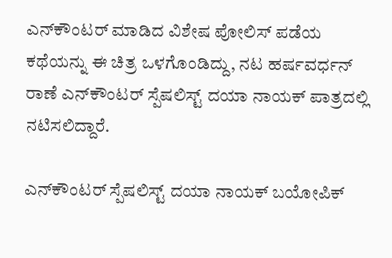ಎನ್‌ಕೌಂಟರ್ ಮಾಡಿದ ವಿಶೇಷ ಪೋಲಿಸ್ ಪಡೆಯ ಕಥೆಯನ್ನು ಈ ಚಿತ್ರ ಒಳಗೊಂಡಿದ್ದು, ನಟ ಹರ್ಷವರ್ಧನ್ ರಾಣೆ ಎನ್‌ಕೌಂಟರ್ ಸ್ಪೆಷಲಿಸ್ಟ್ ದಯಾ ನಾಯಕ್ ಪಾತ್ರದಲ್ಲಿ ನಟಿಸಲಿದ್ದಾರೆ.

ಎನ್‌ಕೌಂಟರ್ ಸ್ಪೆಷಲಿಸ್ಟ್ ದಯಾ ನಾಯಕ್ ಬಯೋಪಿಕ್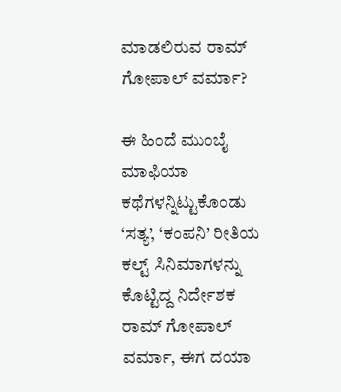ಮಾಡಲಿರುವ ರಾಮ್ ಗೋಪಾಲ್ ವರ್ಮಾ?

ಈ ಹಿಂದೆ ಮುಂಬೈ ಮಾಫಿಯಾ ಕಥೆಗಳನ್ನಿಟ್ಟುಕೊಂಡು ‘ಸತ್ಯ’, ‘ಕಂಪನಿ’ ರೀತಿಯ ಕಲ್ಟ್ ಸಿನಿಮಾಗಳನ್ನು ಕೊಟ್ಟಿದ್ದ ನಿರ್ದೇಶಕ ರಾಮ್ ಗೋಪಾಲ್ ವರ್ಮಾ, ಈಗ ದಯಾ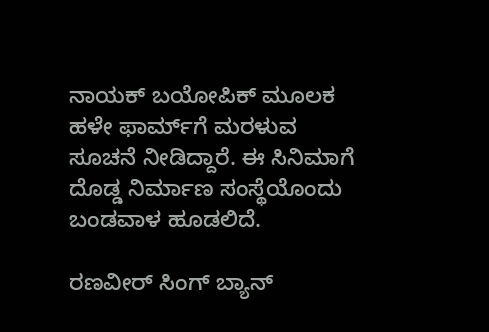ನಾಯಕ್ ಬಯೋಪಿಕ್ ಮೂಲಕ ಹಳೇ ಫಾರ್ಮ್‌ಗೆ ಮರಳುವ ಸೂಚನೆ ನೀಡಿದ್ದಾರೆ. ಈ ಸಿನಿಮಾಗೆ ದೊಡ್ಡ ನಿರ್ಮಾಣ ಸಂಸ್ಥೆಯೊಂದು ಬಂಡವಾಳ ಹೂಡಲಿದೆ.

ರಣವೀರ್ ಸಿಂಗ್ ಬ್ಯಾನ್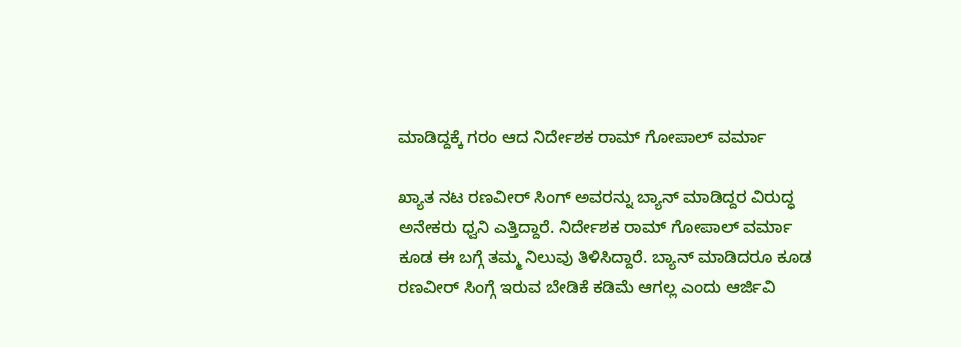ಮಾಡಿದ್ದಕ್ಕೆ ಗರಂ ಆದ ನಿರ್ದೇಶಕ ರಾಮ್ ಗೋಪಾಲ್ ವರ್ಮಾ

ಖ್ಯಾತ ನಟ ರಣವೀರ್ ಸಿಂಗ್ ಅವರನ್ನು ಬ್ಯಾನ್ ಮಾಡಿದ್ದರ ವಿರುದ್ಧ ಅನೇಕರು ಧ್ವನಿ ಎತ್ತಿದ್ದಾರೆ. ನಿರ್ದೇಶಕ ರಾಮ್ ಗೋಪಾಲ್ ವರ್ಮಾ ಕೂಡ ಈ ಬಗ್ಗೆ ತಮ್ಮ ನಿಲುವು ತಿಳಿಸಿದ್ದಾರೆ. ಬ್ಯಾನ್ ಮಾಡಿದರೂ ಕೂಡ ರಣವೀರ್ ಸಿಂಗ್ಗೆ ಇರುವ ಬೇಡಿಕೆ ಕಡಿಮೆ ಆಗಲ್ಲ ಎಂದು ಆರ್ಜಿವಿ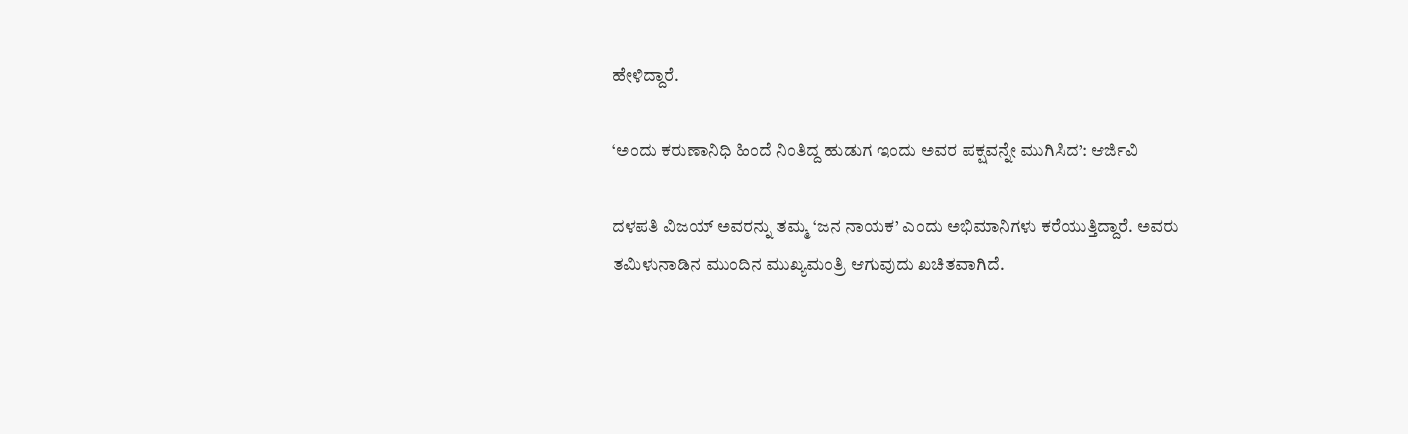ಹೇಳಿದ್ದಾರೆ.

‘ಅಂದು ಕರುಣಾನಿಧಿ ಹಿಂದೆ ನಿಂತಿದ್ದ ಹುಡುಗ ಇಂದು ಅವರ ಪಕ್ಷವನ್ನೇ ಮುಗಿಸಿದ’: ಆರ್ಜಿವಿ

ದಳಪತಿ ವಿಜಯ್ ಅವರನ್ನು ತಮ್ಮ ‘ಜನ ನಾಯಕ’ ಎಂದು ಅಭಿಮಾನಿಗಳು ಕರೆಯುತ್ತಿದ್ದಾರೆ. ಅವರು ತಮಿಳುನಾಡಿನ ಮುಂದಿನ ಮುಖ್ಯಮಂತ್ರಿ ಆಗುವುದು ಖಚಿತವಾಗಿದೆ.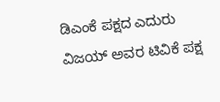ಡಿಎಂಕೆ ಪಕ್ಷದ ಎದುರು ವಿಜಯ್ ಅವರ ಟಿವಿಕೆ ಪಕ್ಷ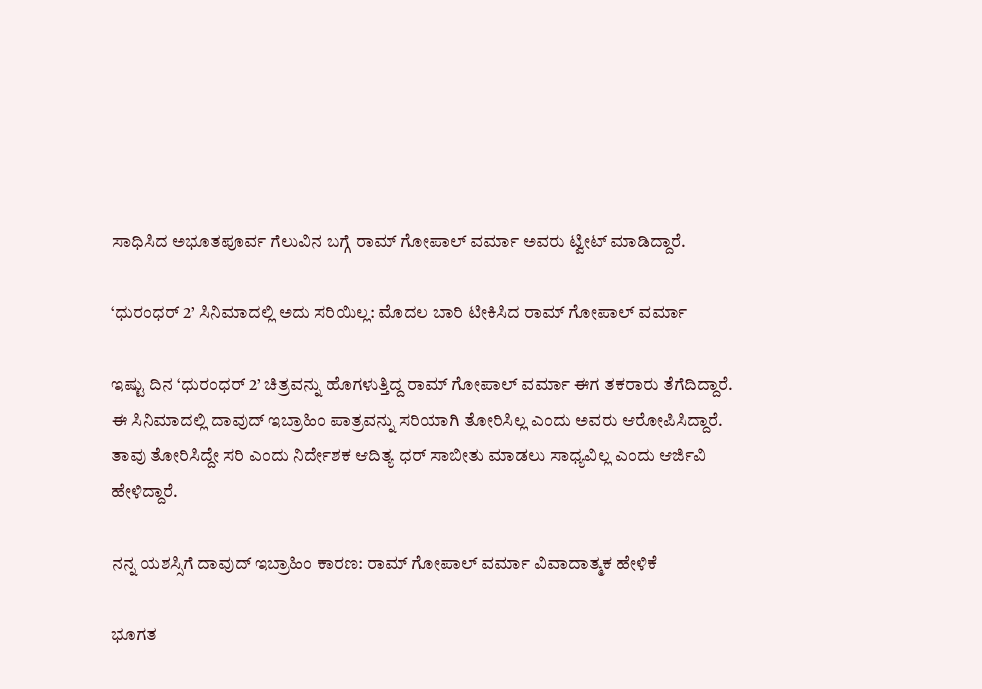ಸಾಧಿಸಿದ ಅಭೂತಪೂರ್ವ ಗೆಲುವಿನ ಬಗ್ಗೆ ರಾಮ್ ಗೋಪಾಲ್ ವರ್ಮಾ ಅವರು ಟ್ವೀಟ್ ಮಾಡಿದ್ದಾರೆ.

‘ಧುರಂಧರ್ 2’ ಸಿನಿಮಾದಲ್ಲಿ ಅದು ಸರಿಯಿಲ್ಲ: ಮೊದಲ ಬಾರಿ ಟೀಕಿಸಿದ ರಾಮ್ ಗೋಪಾಲ್ ವರ್ಮಾ

ಇಷ್ಟು ದಿನ ‘ಧುರಂಧರ್ 2’ ಚಿತ್ರವನ್ನು ಹೊಗಳುತ್ತಿದ್ದ ರಾಮ್ ಗೋಪಾಲ್ ವರ್ಮಾ ಈಗ ತಕರಾರು ತೆಗೆದಿದ್ದಾರೆ. ಈ ಸಿನಿಮಾದಲ್ಲಿ ದಾವುದ್ ಇಬ್ರಾಹಿಂ ಪಾತ್ರವನ್ನು ಸರಿಯಾಗಿ ತೋರಿಸಿಲ್ಲ ಎಂದು ಅವರು ಆರೋಪಿಸಿದ್ದಾರೆ. ತಾವು ತೋರಿಸಿದ್ದೇ ಸರಿ ಎಂದು ನಿರ್ದೇಶಕ ಆದಿತ್ಯ ಧರ್ ಸಾಬೀತು ಮಾಡಲು ಸಾಧ್ಯವಿಲ್ಲ ಎಂದು ಆರ್ಜಿವಿ ಹೇಳಿದ್ದಾರೆ.

ನನ್ನ ಯಶಸ್ಸಿಗೆ ದಾವುದ್ ಇಬ್ರಾಹಿಂ ಕಾರಣ: ರಾಮ್ ಗೋಪಾಲ್ ವರ್ಮಾ ವಿವಾದಾತ್ಮಕ ಹೇಳಿಕೆ

ಭೂಗತ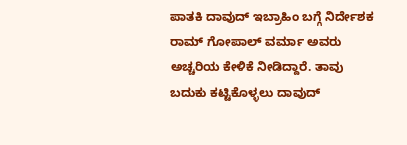ಪಾತಕಿ ದಾವುದ್ ಇಬ್ರಾಹಿಂ ಬಗ್ಗೆ ನಿರ್ದೇಶಕ ರಾಮ್ ಗೋಪಾಲ್ ವರ್ಮಾ ಅವರು ಅಚ್ಚರಿಯ ಕೇಳಿಕೆ ನೀಡಿದ್ದಾರೆ. ತಾವು ಬದುಕು ಕಟ್ಟಿಕೊಳ್ಳಲು ದಾವುದ್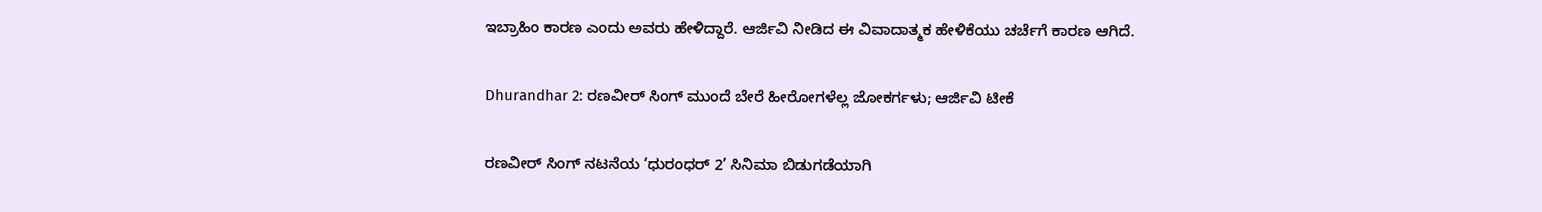ಇಬ್ರಾಹಿಂ ಕಾರಣ ಎಂದು ಅವರು ಹೇಳಿದ್ದಾರೆ. ಆರ್ಜಿವಿ ನೀಡಿದ ಈ ವಿವಾದಾತ್ಮಕ ಹೇಳಿಕೆಯು ಚರ್ಚೆಗೆ ಕಾರಣ ಆಗಿದೆ.

Dhurandhar 2: ರಣವೀರ್ ಸಿಂಗ್ ಮುಂದೆ ಬೇರೆ ಹೀರೋಗಳೆಲ್ಲ ಜೋಕರ್ಗಳು; ಆರ್ಜಿವಿ ಟೀಕೆ

ರಣವೀರ್ ಸಿಂಗ್ ನಟನೆಯ ‘ಧುರಂಧರ್ 2’ ಸಿನಿಮಾ ಬಿಡುಗಡೆಯಾಗಿ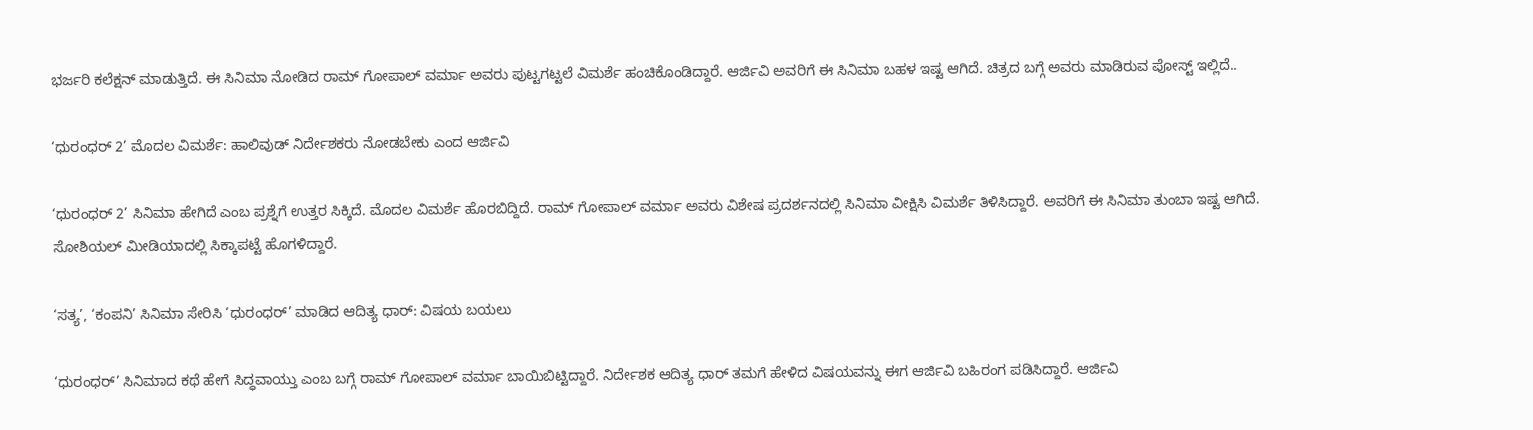ಭರ್ಜರಿ ಕಲೆಕ್ಷನ್ ಮಾಡುತ್ತಿದೆ. ಈ ಸಿನಿಮಾ ನೋಡಿದ ರಾಮ್ ಗೋಪಾಲ್ ವರ್ಮಾ ಅವರು ಪುಟ್ಟಗಟ್ಟಲೆ ವಿಮರ್ಶೆ ಹಂಚಿಕೊಂಡಿದ್ದಾರೆ. ಆರ್ಜಿವಿ ಅವರಿಗೆ ಈ ಸಿನಿಮಾ ಬಹಳ ಇಷ್ಟ ಆಗಿದೆ. ಚಿತ್ರದ ಬಗ್ಗೆ ಅವರು ಮಾಡಿರುವ ಪೋಸ್ಟ್ ಇಲ್ಲಿದೆ..

‘ಧುರಂಧರ್ 2’ ಮೊದಲ ವಿಮರ್ಶೆ: ಹಾಲಿವುಡ್ ನಿರ್ದೇಶಕರು ನೋಡಬೇಕು ಎಂದ ಆರ್ಜಿವಿ

‘ಧುರಂಧರ್ 2’ ಸಿನಿಮಾ ಹೇಗಿದೆ ಎಂಬ ಪ್ರಶ್ನೆಗೆ ಉತ್ತರ ಸಿಕ್ಕಿದೆ. ಮೊದಲ ವಿಮರ್ಶೆ ಹೊರಬಿದ್ದಿದೆ. ರಾಮ್ ಗೋಪಾಲ್ ವರ್ಮಾ ಅವರು ವಿಶೇಷ ಪ್ರದರ್ಶನದಲ್ಲಿ ಸಿನಿಮಾ ವೀಕ್ಷಿಸಿ ವಿಮರ್ಶೆ ತಿಳಿಸಿದ್ದಾರೆ. ಅವರಿಗೆ ಈ ಸಿನಿಮಾ ತುಂಬಾ ಇಷ್ಟ ಆಗಿದೆ. ಸೋಶಿಯಲ್ ಮೀಡಿಯಾದಲ್ಲಿ ಸಿಕ್ಕಾಪಟ್ಟೆ ಹೊಗಳಿದ್ದಾರೆ.

‘ಸತ್ಯ’, ‘ಕಂಪನಿ’ ಸಿನಿಮಾ ಸೇರಿಸಿ ‘ಧುರಂಧರ್’ ಮಾಡಿದ ಆದಿತ್ಯ ಧಾರ್: ವಿಷಯ ಬಯಲು

‘ಧುರಂಧರ್’ ಸಿನಿಮಾದ ಕಥೆ ಹೇಗೆ ಸಿದ್ಧವಾಯ್ತು ಎಂಬ ಬಗ್ಗೆ ರಾಮ್ ಗೋಪಾಲ್ ವರ್ಮಾ ಬಾಯಿಬಿಟ್ಟಿದ್ದಾರೆ. ನಿರ್ದೇಶಕ ಆದಿತ್ಯ ಧಾರ್ ತಮಗೆ ಹೇಳಿದ ವಿಷಯವನ್ನು ಈಗ ಆರ್ಜಿವಿ ಬಹಿರಂಗ ಪಡಿಸಿದ್ದಾರೆ. ಆರ್ಜಿವಿ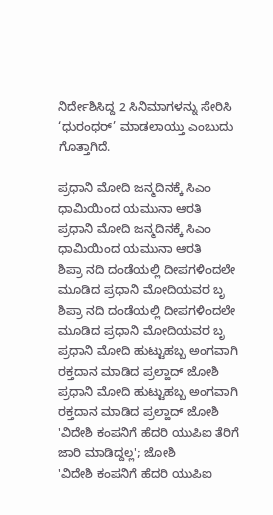ನಿರ್ದೇಶಿಸಿದ್ದ 2 ಸಿನಿಮಾಗಳನ್ನು ಸೇರಿಸಿ ‘ಧುರಂಧರ್’ ಮಾಡಲಾಯ್ತು ಎಂಬುದು ಗೊತ್ತಾಗಿದೆ.

ಪ್ರಧಾನಿ ಮೋದಿ ಜನ್ಮದಿನಕ್ಕೆ ಸಿಎಂ ಧಾಮಿಯಿಂದ ಯಮುನಾ ಆರತಿ
ಪ್ರಧಾನಿ ಮೋದಿ ಜನ್ಮದಿನಕ್ಕೆ ಸಿಎಂ ಧಾಮಿಯಿಂದ ಯಮುನಾ ಆರತಿ
ಶಿಪ್ರಾ ನದಿ ದಂಡೆಯಲ್ಲಿ ದೀಪಗಳಿಂದಲೇ ಮೂಡಿದ ಪ್ರಧಾನಿ ಮೋದಿಯವರ ಬೃ
ಶಿಪ್ರಾ ನದಿ ದಂಡೆಯಲ್ಲಿ ದೀಪಗಳಿಂದಲೇ ಮೂಡಿದ ಪ್ರಧಾನಿ ಮೋದಿಯವರ ಬೃ
ಪ್ರಧಾನಿ ಮೋದಿ ಹುಟ್ಟುಹಬ್ಬ ಅಂಗವಾಗಿ ರಕ್ತದಾನ ಮಾಡಿದ ಪ್ರಲ್ಹಾದ್ ಜೋಶಿ
ಪ್ರಧಾನಿ ಮೋದಿ ಹುಟ್ಟುಹಬ್ಬ ಅಂಗವಾಗಿ ರಕ್ತದಾನ ಮಾಡಿದ ಪ್ರಲ್ಹಾದ್ ಜೋಶಿ
'ವಿದೇಶಿ ಕಂಪನಿಗೆ ಹೆದರಿ ಯುಪಿಐ ತೆರಿಗೆ ಜಾರಿ ಮಾಡಿದ್ದಲ್ಲ'; ಜೋಶಿ
'ವಿದೇಶಿ ಕಂಪನಿಗೆ ಹೆದರಿ ಯುಪಿಐ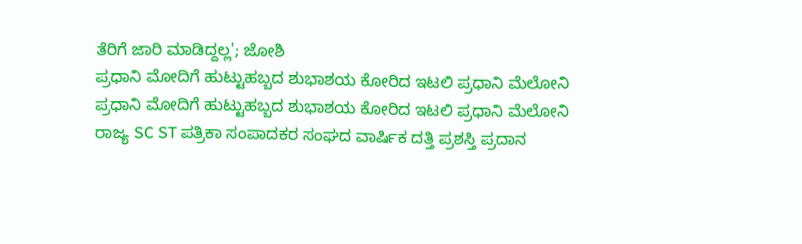ತೆರಿಗೆ ಜಾರಿ ಮಾಡಿದ್ದಲ್ಲ'; ಜೋಶಿ
ಪ್ರಧಾನಿ ಮೋದಿಗೆ ಹುಟ್ಟುಹಬ್ಬದ ಶುಭಾಶಯ ಕೋರಿದ ಇಟಲಿ ಪ್ರಧಾನಿ ಮೆಲೋನಿ
ಪ್ರಧಾನಿ ಮೋದಿಗೆ ಹುಟ್ಟುಹಬ್ಬದ ಶುಭಾಶಯ ಕೋರಿದ ಇಟಲಿ ಪ್ರಧಾನಿ ಮೆಲೋನಿ
ರಾಜ್ಯ SC ST ಪತ್ರಿಕಾ ಸಂಪಾದಕರ ಸಂಘದ ವಾರ್ಷಿಕ ದತ್ತಿ ಪ್ರಶಸ್ತಿ ಪ್ರದಾನ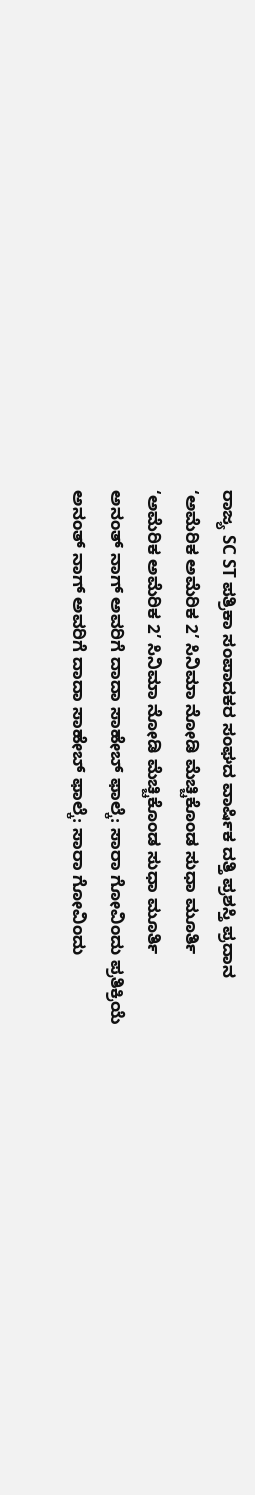ರಾಜ್ಯ SC ST ಪತ್ರಿಕಾ ಸಂಪಾದಕರ ಸಂಘದ ವಾರ್ಷಿಕ ದತ್ತಿ ಪ್ರಶಸ್ತಿ ಪ್ರದಾನ
‘ಅಮೆರಿಕ ಅಮೆರಿಕ 2’ ಸಿನಿಮಾ ನೋಡಿ ಮೆಚ್ಚಿಕೊಂಡ ಸುಧಾ ಮೂರ್ತಿ
‘ಅಮೆರಿಕ ಅಮೆರಿಕ 2’ ಸಿನಿಮಾ ನೋಡಿ ಮೆಚ್ಚಿಕೊಂಡ ಸುಧಾ ಮೂರ್ತಿ
ಅನಂತ್ ನಾಗ್ ಅವರಿಗೆ ದಾದಾ ಸಾಹೇಬ್ ಫಾಲ್ಕೆ: ಸಾರಾ ಗೋವಿಂದು ಪ್ರತಿಕ್ರಿಯೆ
ಅನಂತ್ ನಾಗ್ ಅವರಿಗೆ ದಾದಾ ಸಾಹೇಬ್ ಫಾಲ್ಕೆ: ಸಾರಾ ಗೋವಿಂದು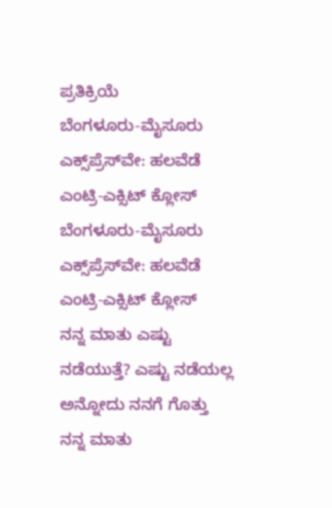ಪ್ರತಿಕ್ರಿಯೆ
ಬೆಂಗಳೂರು-ಮೈಸೂರು ಎಕ್ಸ್‌ಪ್ರೆಸ್‌ವೇ: ಹಲವೆಡೆ ಎಂಟ್ರಿ-ಎಕ್ಸಿಟ್ ಕ್ಲೋಸ್
ಬೆಂಗಳೂರು-ಮೈಸೂರು ಎಕ್ಸ್‌ಪ್ರೆಸ್‌ವೇ: ಹಲವೆಡೆ ಎಂಟ್ರಿ-ಎಕ್ಸಿಟ್ ಕ್ಲೋಸ್
ನನ್ನ ಮಾತು ಎಷ್ಟು ನಡೆಯುತ್ತೆ? ಎಷ್ಟು ನಡೆಯಲ್ಲ ಅನ್ನೋದು ನನಗೆ ಗೊತ್ತು
ನನ್ನ ಮಾತು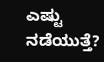ಎಷ್ಟು ನಡೆಯುತ್ತೆ?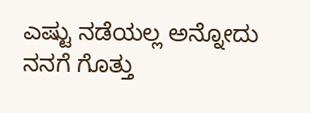ಎಷ್ಟು ನಡೆಯಲ್ಲ ಅನ್ನೋದು ನನಗೆ ಗೊತ್ತು